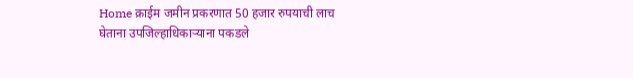Home क्राईम जमीन प्रकरणात 50 हजार रुपयाची लाच घेताना उपजिल्हाधिकाऱ्याना पकडले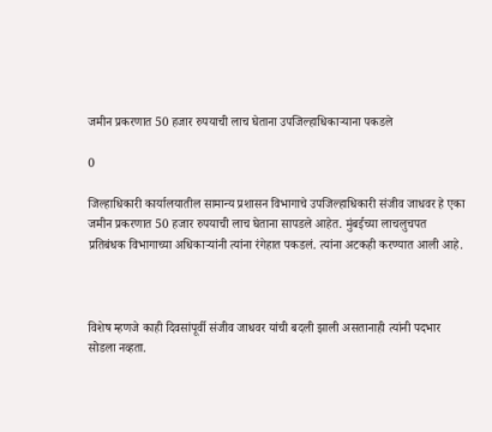जमीन प्रकरणात 50 हजार रुपयाची लाच घेताना उपजिल्हाधिकाऱ्याना पकडले

0

जिल्हाधिकारी कार्यालयातील सामान्य प्रशासन विभागाचे उपजिल्हाधिकारी संजीव जाधवर हे एका जमीन प्रकरणात 50 हजार रुपयाची लाच घेताना सापडले आहेत. मुंबईच्या लाचलुचपत प्रतिबंधक विभागाच्या अधिकाऱ्यांनी त्यांना रंगेहात पकडलं. त्यांना अटकही करण्यात आली आहे.



विशेष म्हणजे काही दिवसांपूर्वी संजीव जाधवर यांची बदली झाली असतानाही त्यांनी पदभार सोडला नव्हता.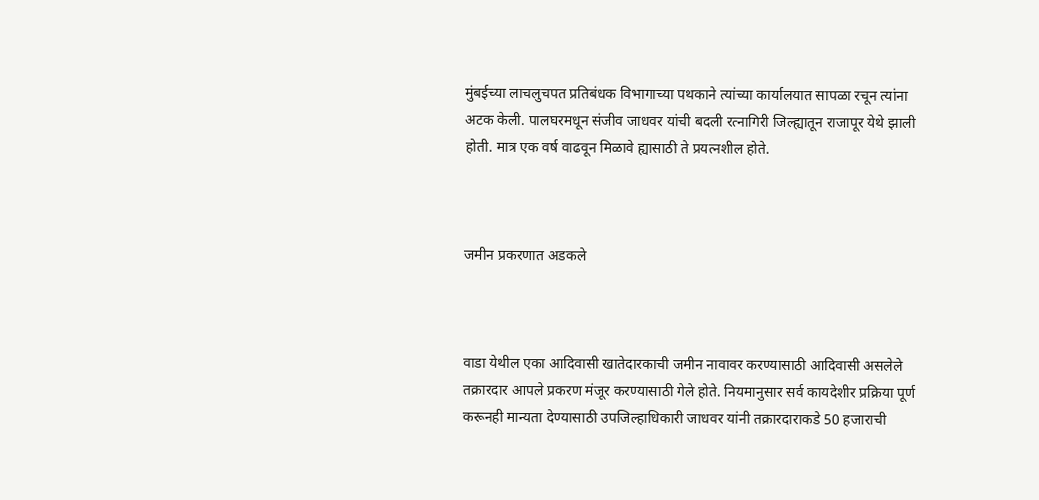मुंबईच्या लाचलुचपत प्रतिबंधक विभागाच्या पथकाने त्यांच्या कार्यालयात सापळा रचून त्यांना अटक केली. पालघरमधून संजीव जाधवर यांची बदली रत्नागिरी जिल्ह्यातून राजापूर येथे झाली होती. मात्र एक वर्ष वाढवून मिळावे ह्यासाठी ते प्रयत्नशील होते.



जमीन प्रकरणात अडकले



वाडा येथील एका आदिवासी खातेदारकाची जमीन नावावर करण्यासाठी आदिवासी असलेले तक्रारदार आपले प्रकरण मंजूर करण्यासाठी गेले होते. नियमानुसार सर्व कायदेशीर प्रक्रिया पूर्ण करूनही मान्यता देण्यासाठी उपजिल्हाधिकारी जाधवर यांनी तक्रारदाराकडे 50 हजाराची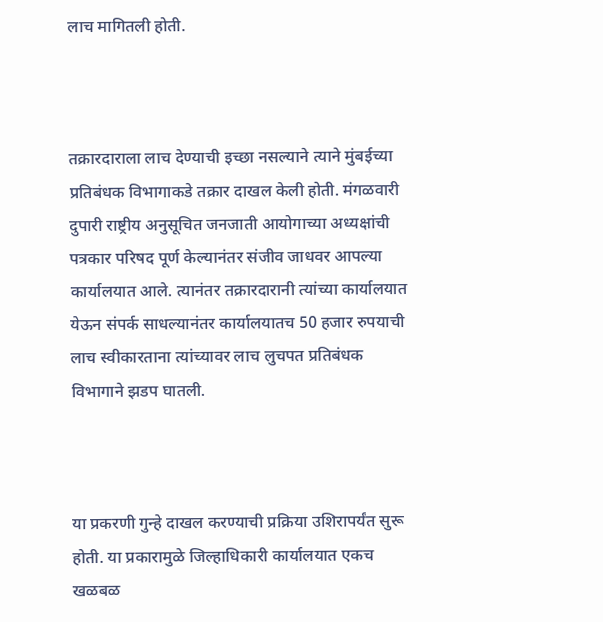लाच मागितली होती.



तक्रारदाराला लाच देण्याची इच्छा नसल्याने त्याने मुंबईच्या प्रतिबंधक विभागाकडे तक्रार दाखल केली होती. मंगळवारी दुपारी राष्ट्रीय अनुसूचित जनजाती आयोगाच्या अध्यक्षांची पत्रकार परिषद पूर्ण केल्यानंतर संजीव जाधवर आपल्या कार्यालयात आले. त्यानंतर तक्रारदारानी त्यांच्या कार्यालयात येऊन संपर्क साधल्यानंतर कार्यालयातच 50 हजार रुपयाची लाच स्वीकारताना त्यांच्यावर लाच लुचपत प्रतिबंधक विभागाने झडप घातली.



या प्रकरणी गुन्हे दाखल करण्याची प्रक्रिया उशिरापर्यंत सुरू होती. या प्रकारामुळे जिल्हाधिकारी कार्यालयात एकच खळबळ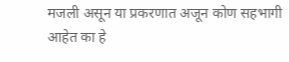मजली असून या प्रकरणात अजून कोण सहभागी आहेत का हे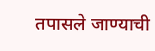तपासले जाण्याची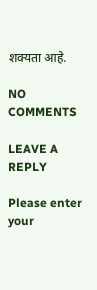शक्यता आहे.

NO COMMENTS

LEAVE A REPLY

Please enter your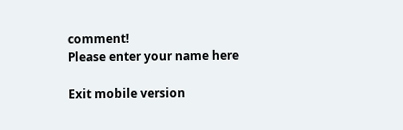comment!
Please enter your name here

Exit mobile version